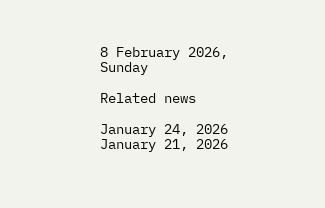8 February 2026, Sunday

Related news

January 24, 2026
January 21, 2026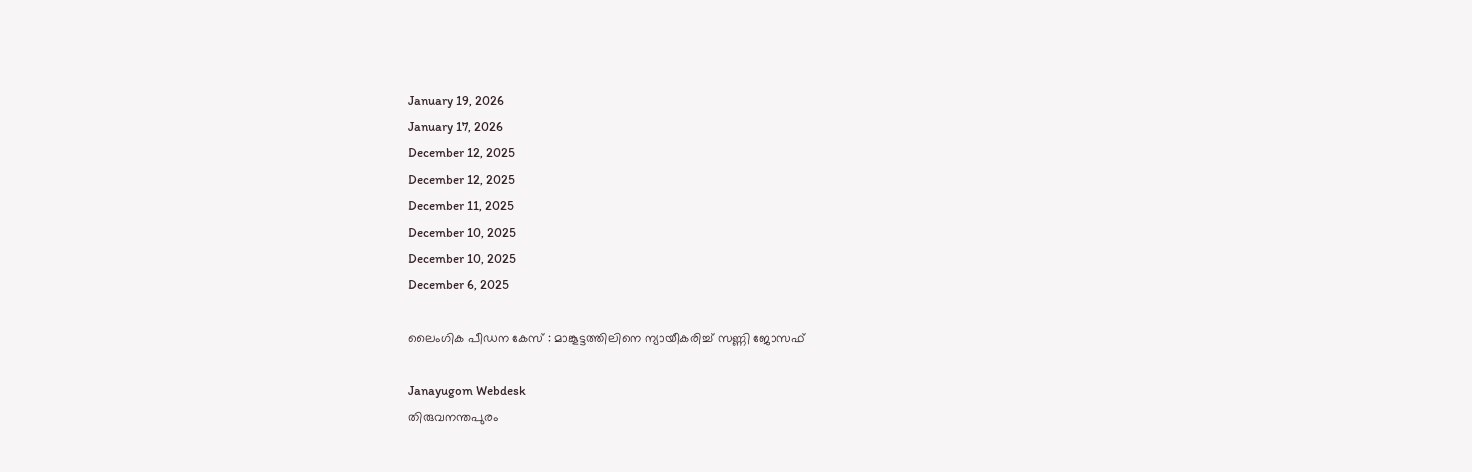January 19, 2026
January 17, 2026
December 12, 2025
December 12, 2025
December 11, 2025
December 10, 2025
December 10, 2025
December 6, 2025

ലൈംഗിക പീഡന കേസ് : മാങ്കൂട്ടത്തിലിനെ ന്യായീകരിച്ച് സണ്ണി ജോസഫ്

Janayugom Webdesk
തിരുവനന്തപുരം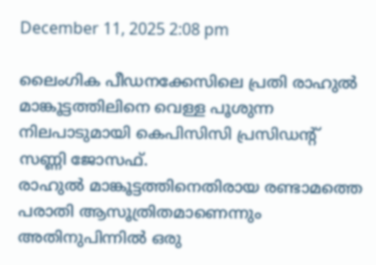December 11, 2025 2:08 pm

ലൈംഗിക പീഡനക്കേസിലെ പ്രതി രാഹുല്‍ മാങ്കൂട്ടത്തിലിനെ വെള്ള പൂശുന്ന നിലപാടുമായി കെപിസിസി പ്രസിഡന്റ് സണ്ണി ജോസഫ്.
രാഹുൽ മാങ്കൂട്ടത്തിനെതിരായ രണ്ടാമത്തെ പരാതി ആസൂത്രിതമാണെന്നും അതിനുപിന്നിൽ ഒരു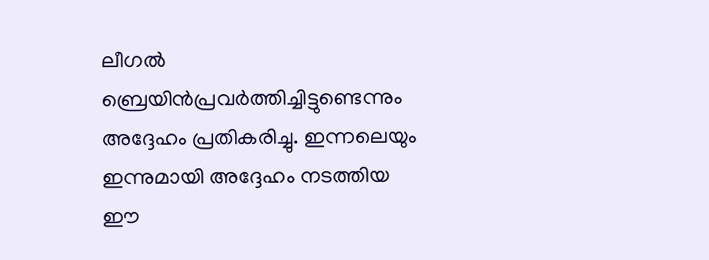ലീഗൽ ബ്രെയിൻപ്രവർത്തിച്ചിട്ടുണ്ടെന്നും അദ്ദേഹം പ്രതികരിച്ചു. ഇന്നലെയും ഇന്നുമായി അദ്ദേഹം നടത്തിയ ഈ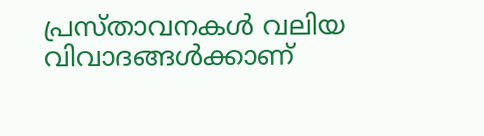പ്രസ്താവനകൾ വലിയ വിവാദങ്ങൾക്കാണ്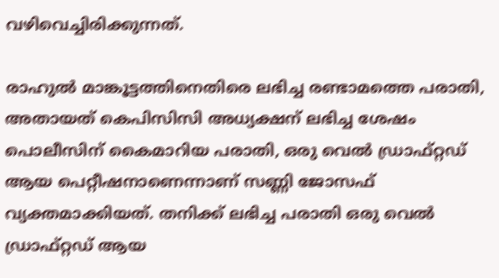വഴിവെച്ചിരിക്കുന്നത്.

രാഹുൽ മാങ്കൂട്ടത്തിനെതിരെ ലഭിച്ച രണ്ടാമത്തെ പരാതി, അതായത് കെപിസിസി അധ്യക്ഷന് ലഭിച്ച ശേഷം പൊലീസിന് കൈമാറിയ പരാതി, ഒരു വെൽ ഡ്രാഫ്റ്റഡ് ആയ പെറ്റീഷനാണെന്നാണ് സണ്ണി ജോസഫ് വ്യക്തമാക്കിയത്. തനിക്ക് ലഭിച്ച പരാതി ഒരു വെൽ ഡ്രാഫ്റ്റഡ് ആയ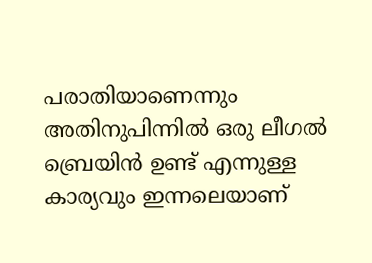പരാതിയാണെന്നും അതിനുപിന്നിൽ ഒരു ലീഗൽ ബ്രെയിൻ ഉണ്ട് എന്നുള്ള കാര്യവും ഇന്നലെയാണ്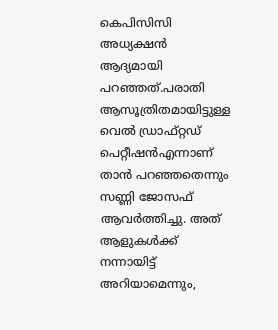കെപിസിസി അധ്യക്ഷൻ ആദ്യമായി പറഞ്ഞത്.പരാതി ആസൂത്രിതമായിട്ടുള്ള വെൽ ഡ്രാഫ്റ്റഡ് പെറ്റീഷൻഎന്നാണ് താൻ പറഞ്ഞതെന്നും സണ്ണി ജോസഫ് ആവർത്തിച്ചു. അത് ആളുകൾക്ക് നന്നായിട്ട് അറിയാമെന്നും,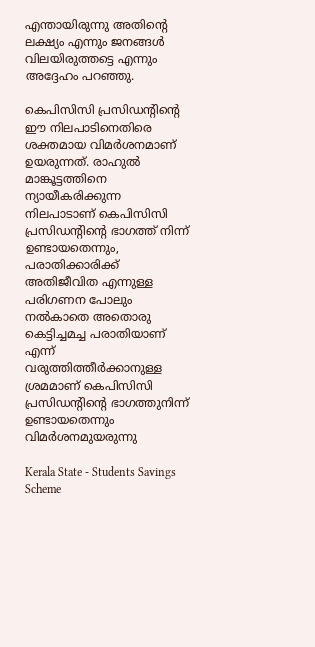എന്തായിരുന്നു അതിന്റെ ലക്ഷ്യം എന്നും ജനങ്ങൾ വിലയിരുത്തട്ടെ എന്നും അദ്ദേഹം പറഞ്ഞു.

കെപിസിസി പ്രസിഡന്റിന്റെ ഈ നിലപാടിനെതിരെ ശക്തമായ വിമർശനമാണ് ഉയരുന്നത്. രാഹുൽ മാങ്കൂട്ടത്തിനെ ന്യായീകരിക്കുന്ന നിലപാടാണ് കെപിസിസി പ്രസിഡന്റിന്റെ ഭാഗത്ത് നിന്ന് ഉണ്ടായതെന്നും, പരാതിക്കാരിക്ക് അതിജീവിത എന്നുള്ള പരിഗണന പോലും നൽകാതെ അതൊരു കെട്ടിച്ചമച്ച പരാതിയാണ് എന്ന് വരുത്തിത്തീർക്കാനുള്ള ശ്രമമാണ് കെപിസിസി പ്രസിഡന്റിന്റെ ഭാഗത്തുനിന്ന് ഉണ്ടായതെന്നും വിമർശനമുയരുന്നു

Kerala State - Students Savings Scheme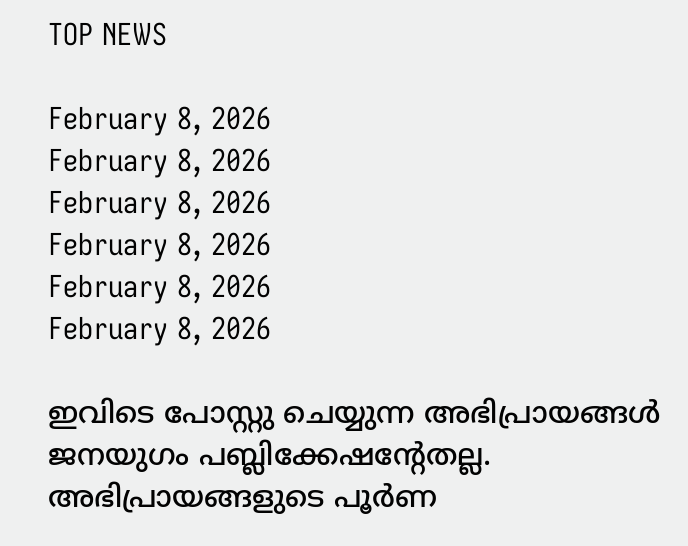TOP NEWS

February 8, 2026
February 8, 2026
February 8, 2026
February 8, 2026
February 8, 2026
February 8, 2026

ഇവിടെ പോസ്റ്റു ചെയ്യുന്ന അഭിപ്രായങ്ങള്‍ ജനയുഗം പബ്ലിക്കേഷന്റേതല്ല. അഭിപ്രായങ്ങളുടെ പൂര്‍ണ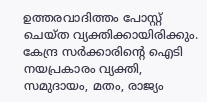ഉത്തരവാദിത്തം പോസ്റ്റ് ചെയ്ത വ്യക്തിക്കായിരിക്കും. കേന്ദ്ര സര്‍ക്കാരിന്റെ ഐടി നയപ്രകാരം വ്യക്തി, സമുദായം, മതം, രാജ്യം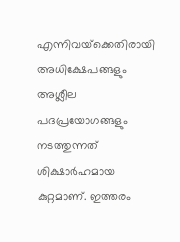എന്നിവയ്‌ക്കെതിരായി അധിക്ഷേപങ്ങളും അശ്ലീല പദപ്രയോഗങ്ങളും നടത്തുന്നത് ശിക്ഷാര്‍ഹമായ കുറ്റമാണ്. ഇത്തരം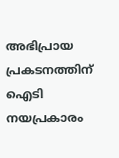അഭിപ്രായ പ്രകടനത്തിന് ഐടി നയപ്രകാരം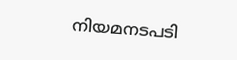നിയമനടപടി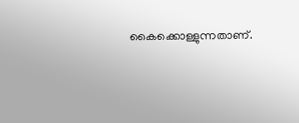കൈക്കൊള്ളുന്നതാണ്.